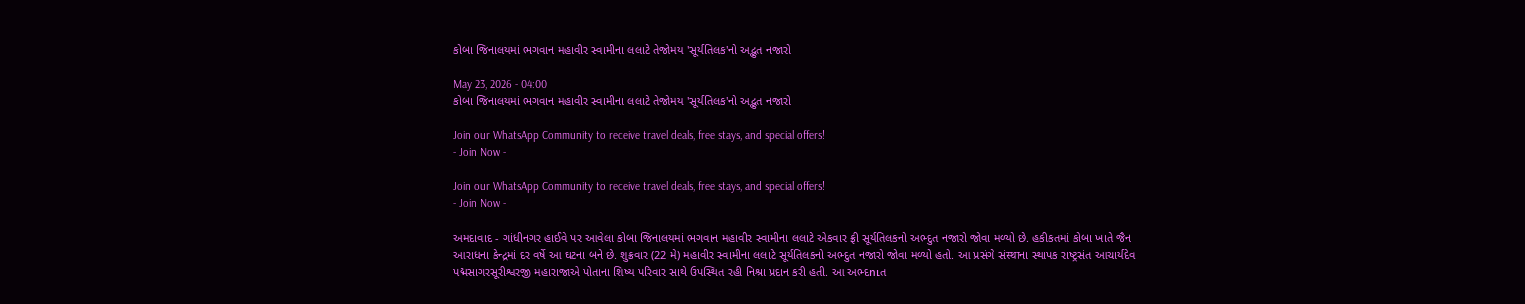કોબા જિનાલયમાં ભગવાન મહાવીર સ્વામીના લલાટે તેજોમય 'સૂર્યતિલક'નો અદ્ભુત નજારો

May 23, 2026 - 04:00
કોબા જિનાલયમાં ભગવાન મહાવીર સ્વામીના લલાટે તેજોમય 'સૂર્યતિલક'નો અદ્ભુત નજારો

Join our WhatsApp Community to receive travel deals, free stays, and special offers!
- Join Now -

Join our WhatsApp Community to receive travel deals, free stays, and special offers!
- Join Now -

અમદાવાદ - ગાંધીનગર હાઈવે પર આવેલા કોબા જિનાલયમાં ભગવાન મહાવીર સ્વામીના લલાટે એકવાર ફ્રી સૂર્યતિલકનો અભ્દુત નજારો જોવા મળ્યો છે. હકીકતમાં કોબા ખાતે જૈન આરાધના કેન્દ્રમાં દર વર્ષે આ ઘટના બને છે. શુક્રવાર (22 મે) મહાવીર સ્વામીના લલાટે સૂર્યતિલકનો અભ્દુત નજારો જોવા મળ્યો હતો. આ પ્રસંગે સંस्थाના સ્થાપક રાષ્ટ્રસંત આચાર્યદેવ પદ્મસાગરસૂરીશ્વરજી મહારાજાએ પોતાના શિષ્ય પરિવાર સાથે ઉપસ્થિત રહી નિશ્રા પ્રદાન કરી હતી. આ અભ્દուત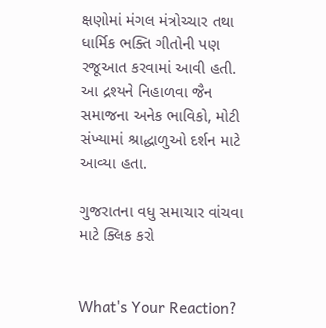ક્ષણોમાં મંગલ મંત્રોચ્ચાર તથા ધાર્મિક ભક્તિ ગીતોની પણ રજૂઆત કરવામાં આવી હતી. આ દ્રશ્યને નિહાળવા જૈન સમાજના અનેક ભાવિકો, મોટી સંખ્યામાં શ્રાદ્ધાળુઓ દર્શન માટે આવ્યા હતા.

ગુજરાતના વધુ સમાચાર વાંચવા માટે ક્લિક કરો


What's Your Reaction?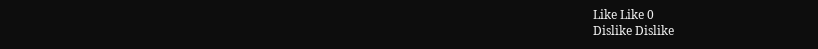Like Like 0
Dislike Dislike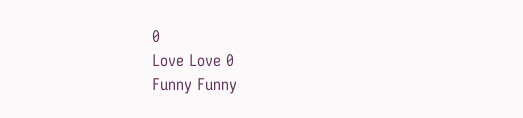0
Love Love 0
Funny Funny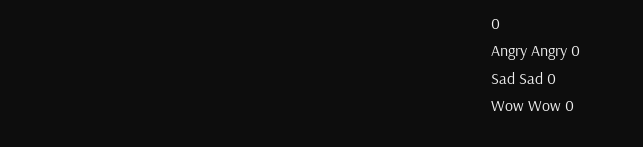0
Angry Angry 0
Sad Sad 0
Wow Wow 0